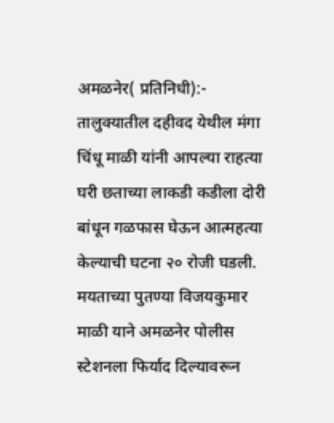अमळनेर( प्रतिनिधी):- तालुक्यातील दहीवद येथील मंगा चिंधू माळी यांनी आपल्या राहत्या घरी छताच्या लाकडी कडीला दोरी बांधून गळफास घेऊन आत्महत्या केल्याची घटना २० रोजी घडली. मयताच्या पुतण्या विजयकुमार माळी याने अमळनेर पोलीस स्टेशनला फिर्याद दिल्यावरून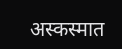अस्कस्मात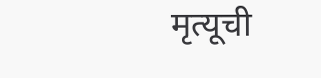मृत्यूची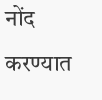नोंद करण्यात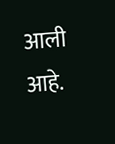आली आहे.